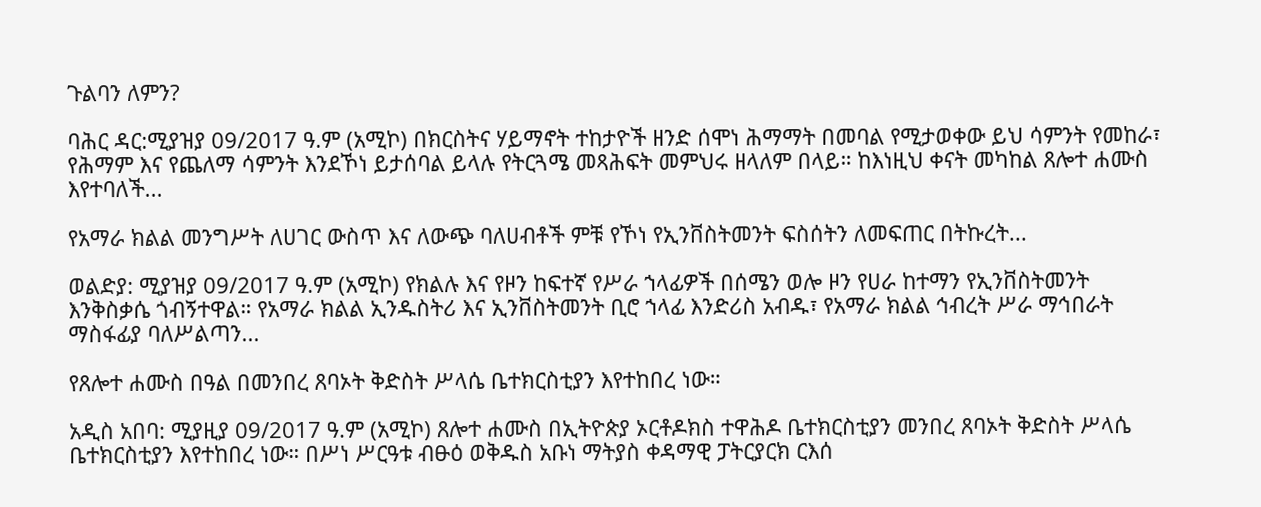ጉልባን ለምን?

ባሕር ዳር:ሚያዝያ 09/2017 ዓ.ም (አሚኮ) በክርስትና ሃይማኖት ተከታዮች ዘንድ ሰሞነ ሕማማት በመባል የሚታወቀው ይህ ሳምንት የመከራ፣ የሕማም እና የጨለማ ሳምንት እንደኾነ ይታሰባል ይላሉ የትርጓሜ መጻሕፍት መምህሩ ዘላለም በላይ። ከእነዚህ ቀናት መካከል ጸሎተ ሐሙስ እየተባለች...

የአማራ ክልል መንግሥት ለሀገር ውስጥ እና ለውጭ ባለሀብቶች ምቹ የኾነ የኢንቨስትመንት ፍስሰትን ለመፍጠር በትኩረት...

ወልድያ: ሚያዝያ 09/2017 ዓ.ም (አሚኮ) የክልሉ እና የዞን ከፍተኛ የሥራ ኀላፊዎች በሰሜን ወሎ ዞን የሀራ ከተማን የኢንቨስትመንት እንቅስቃሴ ጎብኝተዋል። የአማራ ክልል ኢንዱስትሪ እና ኢንቨስትመንት ቢሮ ኀላፊ እንድሪስ አብዱ፣ የአማራ ክልል ኅብረት ሥራ ማኅበራት ማስፋፊያ ባለሥልጣን...

የጸሎተ ሐሙስ በዓል በመንበረ ጸባኦት ቅድስት ሥላሴ ቤተክርስቲያን እየተከበረ ነው።

አዲስ አበባ: ሚያዚያ 09/2017 ዓ.ም (አሚኮ) ጸሎተ ሐሙስ በኢትዮጵያ ኦርቶዶክስ ተዋሕዶ ቤተክርስቲያን መንበረ ጸባኦት ቅድስት ሥላሴ ቤተክርስቲያን እየተከበረ ነው። በሥነ ሥርዓቱ ብፁዕ ወቅዱስ አቡነ ማትያስ ቀዳማዊ ፓትርያርክ ርእሰ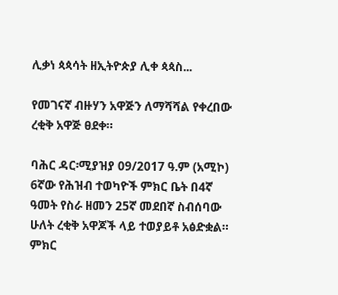ሊቃነ ጳጳሳት ዘኢትዮጵያ ሊቀ ጳጳስ...

የመገናኛ ብዙሃን አዋጅን ለማሻሻል የቀረበው ረቂቅ አዋጅ ፀደቀ።

ባሕር ዳር፡ሚያዝያ 09/2017 ዓ.ም (አሚኮ) 6ኛው የሕዝብ ተወካዮች ምክር ቤት በ4ኛ ዓመት የስራ ዘመን 25ኛ መደበኛ ስብሰባው ሁለት ረቂቅ አዋጆች ላይ ተወያይቶ አፅድቋል። ምክር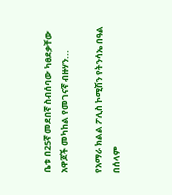ቤቱ በ25ኛ መደበኛ ስብሰባው ካፀደቃቸው አዋጆች መካከል የመገናኛ ብዙሃን...

የአማራ ክልል ፖሊስ ኮሚሽን የትንሳኤ በዓል በሰላም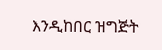እንዲከበር ዝግጅት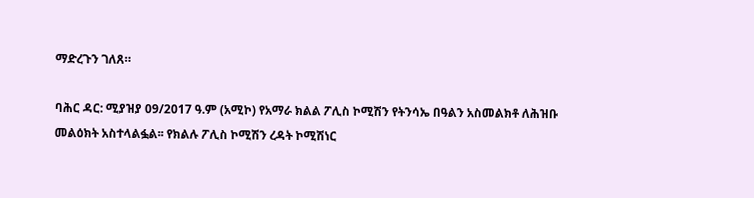ማድረጉን ገለጸ።

ባሕር ዳር: ሚያዝያ 09/2017 ዓ.ም (አሚኮ) የአማራ ክልል ፖሊስ ኮሚሽን የትንሳኤ በዓልን አስመልክቶ ለሕዝቡ መልዕክት አስተላልፏል፡፡ የክልሉ ፖሊስ ኮሚሽን ረዳት ኮሚሽነር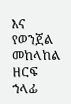እና የወንጀል መከላከል ዘርፍ ኀላፊ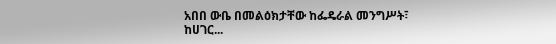አበበ ውቤ በመልዕክታቸው ከፌዴራል መንግሥት፣ ከሀገር...